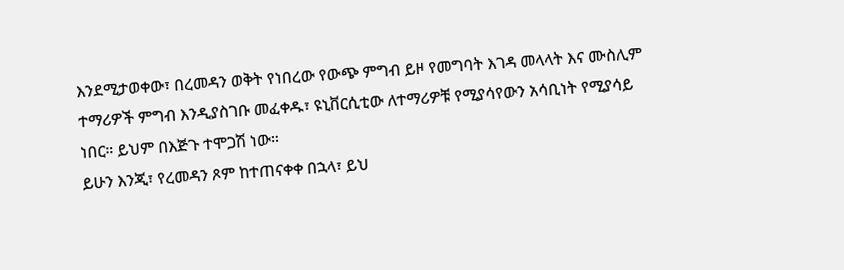እንደሚታወቀው፣ በረመዳን ወቅት የነበረው የውጭ ምግብ ይዞ የመግባት እገዳ መላላት እና ሙስሊም ተማሪዎች ምግብ እንዲያስገቡ መፈቀዱ፣ ዩኒቨርሲቲው ለተማሪዎቹ የሚያሳየውን አሳቢነት የሚያሳይ ነበር። ይህም በእጅጉ ተሞጋሽ ነው።
ይሁን እንጂ፣ የረመዳን ጾም ከተጠናቀቀ በኋላ፣ ይህ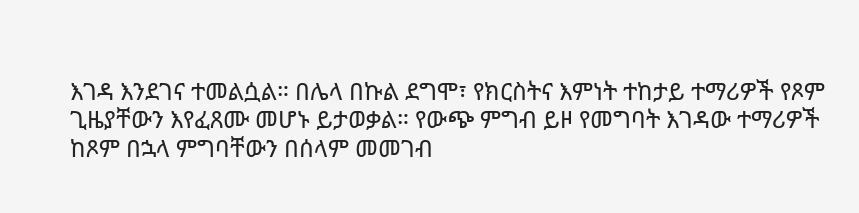እገዳ እንደገና ተመልሷል። በሌላ በኩል ደግሞ፣ የክርስትና እምነት ተከታይ ተማሪዎች የጾም ጊዜያቸውን እየፈጸሙ መሆኑ ይታወቃል። የውጭ ምግብ ይዞ የመግባት እገዳው ተማሪዎች ከጾም በኋላ ምግባቸውን በሰላም መመገብ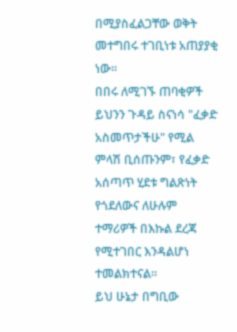በሚያስፈልጋቸው ወቅት መተግበሩ ተገቢነቱ አጠያያቂ ነው።
በበሩ ለሚገኙ ጠባቂዎች ይህንን ጉዳይ ስናነሳ "ፈቃድ አስመጥታችሁ" የሚል ምላሽ ቢሰጡንም፣ የፈቃድ አሰጣጥ ሂደቱ ግልጽነት የጎደለውና ለሁሉም ተማሪዎች በእኩል ደረጃ የሚተገበር እንዳልሆነ ተመልክተናል።
ይህ ሁኔታ በግቢው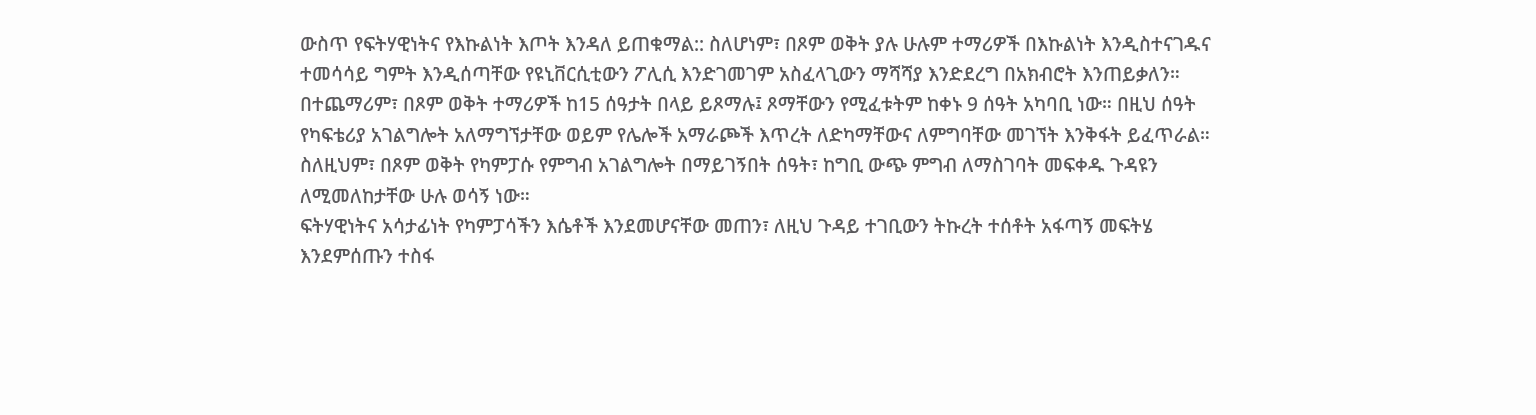ውስጥ የፍትሃዊነትና የእኩልነት እጦት እንዳለ ይጠቁማል:: ስለሆነም፣ በጾም ወቅት ያሉ ሁሉም ተማሪዎች በእኩልነት እንዲስተናገዱና ተመሳሳይ ግምት እንዲሰጣቸው የዩኒቨርሲቲውን ፖሊሲ እንድገመገም አስፈላጊውን ማሻሻያ እንድደረግ በአክብሮት እንጠይቃለን።
በተጨማሪም፣ በጾም ወቅት ተማሪዎች ከ15 ሰዓታት በላይ ይጾማሉ፤ ጾማቸውን የሚፈቱትም ከቀኑ 9 ሰዓት አካባቢ ነው። በዚህ ሰዓት የካፍቴሪያ አገልግሎት አለማግኘታቸው ወይም የሌሎች አማራጮች እጥረት ለድካማቸውና ለምግባቸው መገኘት እንቅፋት ይፈጥራል። ስለዚህም፣ በጾም ወቅት የካምፓሱ የምግብ አገልግሎት በማይገኝበት ሰዓት፣ ከግቢ ውጭ ምግብ ለማስገባት መፍቀዱ ጉዳዩን ለሚመለከታቸው ሁሉ ወሳኝ ነው።
ፍትሃዊነትና አሳታፊነት የካምፓሳችን እሴቶች እንደመሆናቸው መጠን፣ ለዚህ ጉዳይ ተገቢውን ትኩረት ተሰቶት አፋጣኝ መፍትሄ እንደምሰጡን ተስፋ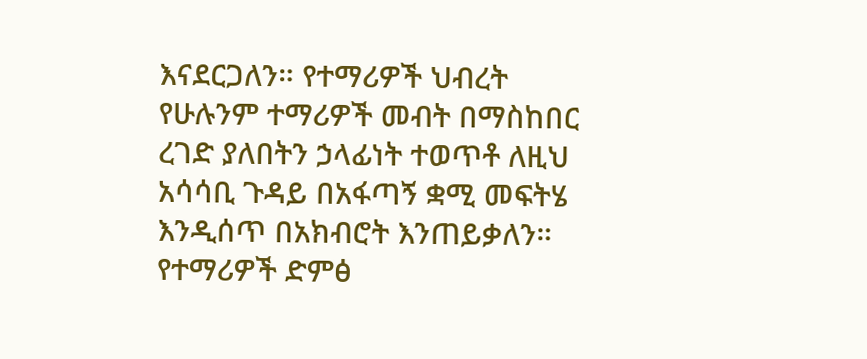እናደርጋለን። የተማሪዎች ህብረት የሁሉንም ተማሪዎች መብት በማስከበር ረገድ ያለበትን ኃላፊነት ተወጥቶ ለዚህ አሳሳቢ ጉዳይ በአፋጣኝ ቋሚ መፍትሄ እንዲሰጥ በአክብሮት እንጠይቃለን።
የተማሪዎች ድምፅ